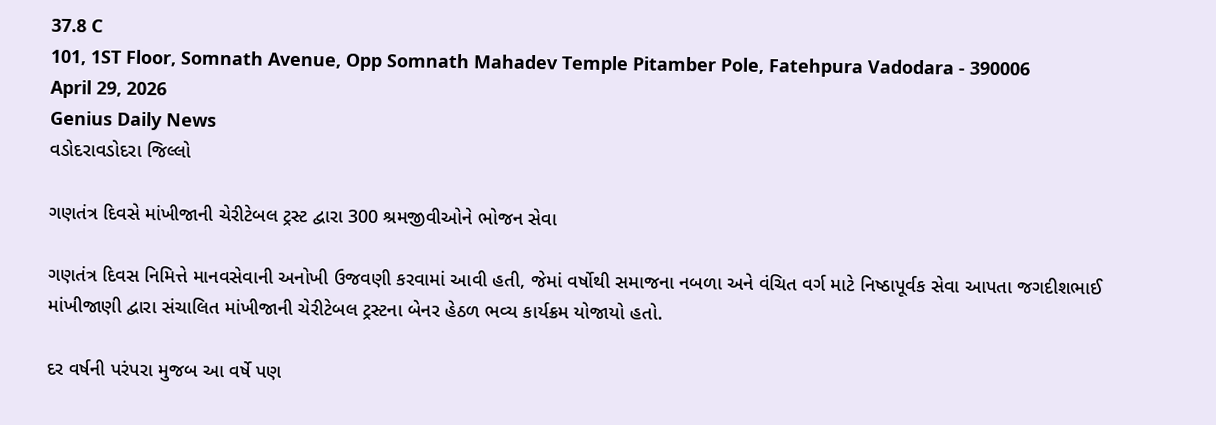37.8 C
101, 1ST Floor, Somnath Avenue, Opp Somnath Mahadev Temple Pitamber Pole, Fatehpura Vadodara - 390006
April 29, 2026
Genius Daily News
વડોદરાવડોદરા જિલ્લો

ગણતંત્ર દિવસે માંખીજાની ચેરીટેબલ ટ્રસ્ટ દ્વારા 300 શ્રમજીવીઓને ભોજન સેવા

ગણતંત્ર દિવસ નિમિત્તે માનવસેવાની અનોખી ઉજવણી કરવામાં આવી હતી, જેમાં વર્ષોથી સમાજના નબળા અને વંચિત વર્ગ માટે નિષ્ઠાપૂર્વક સેવા આપતા જગદીશભાઈ માંખીજાણી દ્વારા સંચાલિત માંખીજાની ચેરીટેબલ ટ્રસ્ટના બેનર હેઠળ ભવ્ય કાર્યક્રમ યોજાયો હતો.

દર વર્ષની પરંપરા મુજબ આ વર્ષે પણ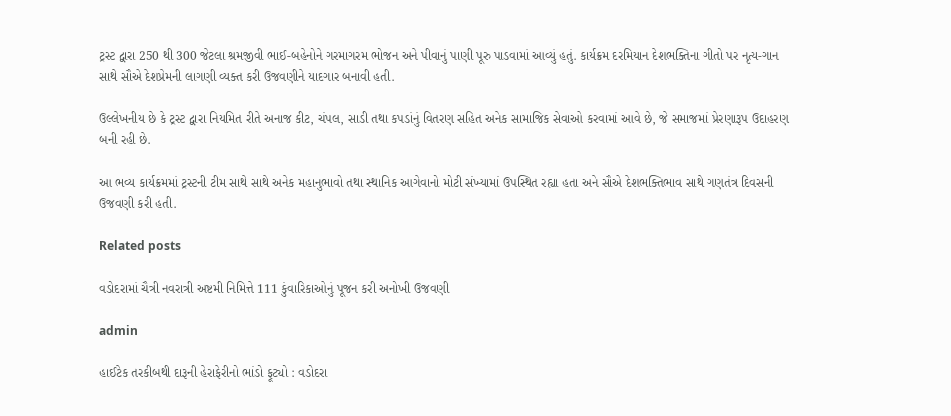ટ્રસ્ટ દ્વારા 250 થી 300 જેટલા શ્રમજીવી ભાઈ-બહેનોને ગરમાગરમ ભોજન અને પીવાનું પાણી પૂરુ પાડવામાં આવ્યું હતું. કાર્યક્રમ દરમિયાન દેશભક્તિના ગીતો પર નૃત્ય-ગાન સાથે સૌએ દેશપ્રેમની લાગણી વ્યક્ત કરી ઉજવણીને યાદગાર બનાવી હતી.

ઉલ્લેખનીય છે કે ટ્રસ્ટ દ્વારા નિયમિત રીતે અનાજ કીટ, ચંપલ, સાડી તથા કપડાંનું વિતરણ સહિત અનેક સામાજિક સેવાઓ કરવામાં આવે છે, જે સમાજમાં પ્રેરણારૂપ ઉદાહરણ બની રહી છે.

આ ભવ્ય કાર્યક્રમમાં ટ્રસ્ટની ટીમ સાથે સાથે અનેક મહાનુભાવો તથા સ્થાનિક આગેવાનો મોટી સંખ્યામાં ઉપસ્થિત રહ્યા હતા અને સૌએ દેશભક્તિભાવ સાથે ગણતંત્ર દિવસની ઉજવણી કરી હતી.

Related posts

વડોદરામાં ચૈત્રી નવરાત્રી અષ્ટમી નિમિત્તે 111 કુંવારિકાઓનું પૂજન કરી અનોખી ઉજવણી

admin

હાઈટેક તરકીબથી દારૂની હેરાફેરીનો ભાંડો ફૂટ્યો : વડોદરા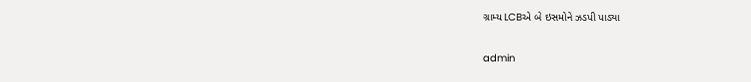ગ્રામ્ય LCBએ બે ઇસમોને ઝડપી પાડ્યા

admin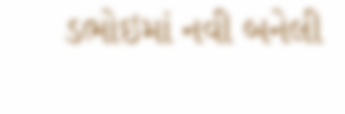ડભોઇમાં નવી બનેલી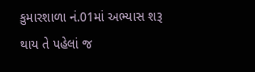કુમારશાળા નં.01માં અભ્યાસ શરૂ થાય તે પહેલાં જ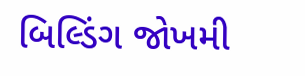બિલ્ડિંગ જોખમી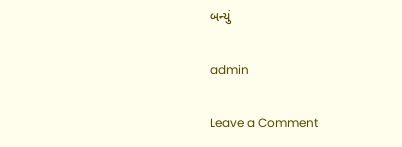બન્યું

admin

Leave a Comment